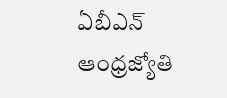ఏబీఎన్ ఆంధ్రజ్యోతి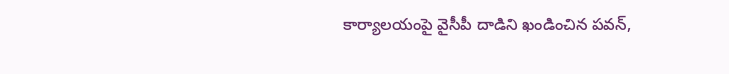కార్యాలయంపై వైసీపీ దాడిని ఖండించిన పవన్,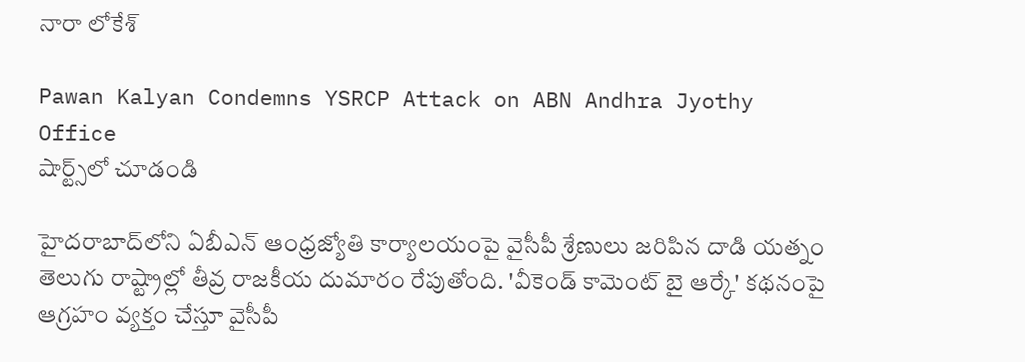నారా లోకేశ్

Pawan Kalyan Condemns YSRCP Attack on ABN Andhra Jyothy Office
షార్ట్స్‌లో చూడండి

హైదరాబాద్‌లోని ఏబీఎన్ ఆంధ్రజ్యోతి కార్యాలయంపై వైసీపీ శ్రేణులు జరిపిన దాడి యత్నం తెలుగు రాష్ట్రాల్లో తీవ్ర రాజకీయ దుమారం రేపుతోంది. 'వీకెండ్ కామెంట్ బై ఆర్కే' కథనంపై ఆగ్రహం వ్యక్తం చేస్తూ వైసీపీ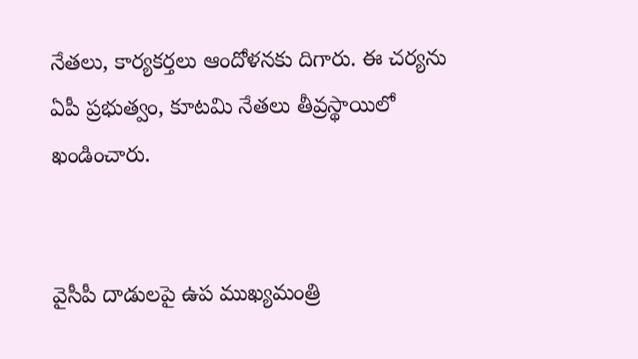నేతలు, కార్యకర్తలు ఆందోళనకు దిగారు. ఈ చర్యను ఏపీ ప్రభుత్వం, కూటమి నేతలు తీవ్రస్థాయిలో ఖండించారు.


వైసీపీ దాడులపై ఉప ముఖ్యమంత్రి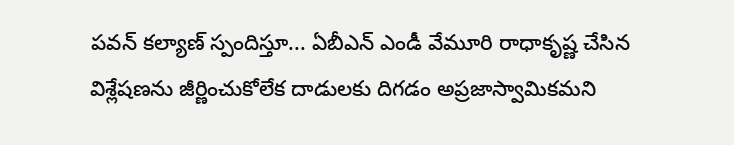పవన్ కల్యాణ్ స్పందిస్తూ... ఏబీఎన్ ఎండీ వేమూరి రాధాకృష్ణ చేసిన విశ్లేషణను జీర్ణించుకోలేక దాడులకు దిగడం అప్రజాస్వామికమని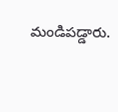మండిపడ్డారు.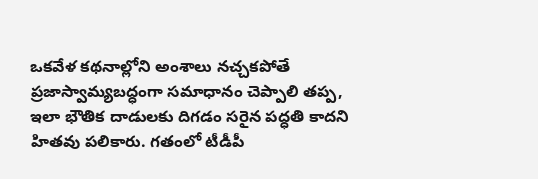ఒకవేళ కథనాల్లోని అంశాలు నచ్చకపోతే ప్రజాస్వామ్యబద్ధంగా సమాధానం చెప్పాలి తప్ప, ఇలా భౌతిక దాడులకు దిగడం సరైన పద్ధతి కాదని హితవు పలికారు. గతంలో టీడీపీ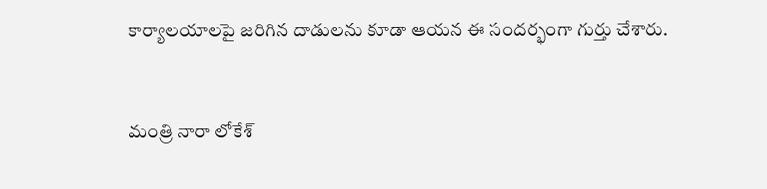కార్యాలయాలపై జరిగిన దాడులను కూడా ఆయన ఈ సందర్భంగా గుర్తు చేశారు.


మంత్రి నారా లోకేశ్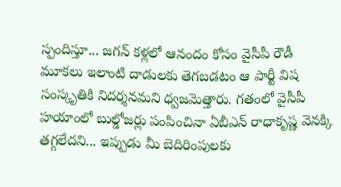స్పందిస్తూ... జగన్ కళ్లలో ఆనందం కోసం వైసీపీ రౌడీ మూకలు ఇలాంటి దాడులకు తెగబడటం ఆ పార్టీ విష సంస్కృతికి నిదర్శనమని ధ్వజమెత్తారు. గతంలో వైసీపీ హయాంలో బుల్డోజర్లు పంపించినా ఏబీఎన్ రాధాకృష్ణ వెనక్కి తగ్గలేదని... ఇప్పుడు మీ బెదిరింపులకు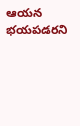ఆయన భయపడరని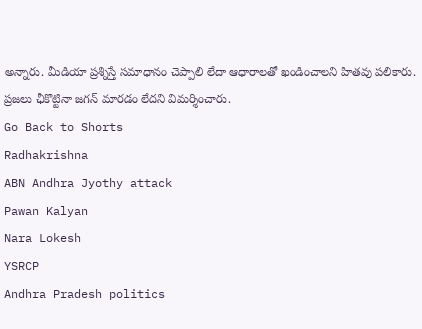అన్నారు. మీడియా ప్రశ్నిస్తే సమాధానం చెప్పాలి లేదా ఆధారాలతో ఖండించాలని హితవు పలికారు. ప్రజలు ఛీకొట్టినా జగన్ మారడం లేదని విమర్శించారు.
Go Back to Shorts
Radhakrishna
ABN Andhra Jyothy attack
Pawan Kalyan
Nara Lokesh
YSRCP
Andhra Pradesh politics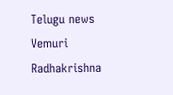Telugu news
Vemuri Radhakrishna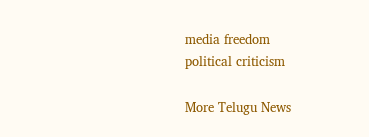media freedom
political criticism

More Telugu News